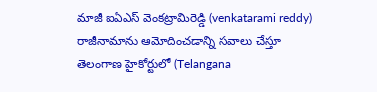మాజీ ఐఏఎస్ వెంకట్రామిరెడ్డి (venkatarami reddy) రాజీనామాను ఆమోదించడాన్ని సవాలు చేస్తూ తెలంగాణ హైకోర్టులో (Telangana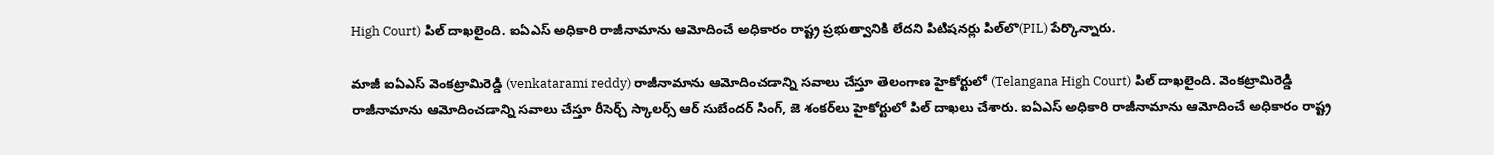High Court) పిల్ దాఖలైంది. ఐఏఎస్ అధికారి రాజీనామాను ఆమోదించే అధికారం రాష్ట్ర ప్రభుత్వానికి లేదని పిటిషనర్లు పిల్‌లొ(PIL) పేర్కొన్నారు.

మాజీ ఐఏఎస్ వెంకట్రామిరెడ్డి (venkatarami reddy) రాజీనామాను ఆమోదించడాన్ని సవాలు చేస్తూ తెలంగాణ హైకోర్టులో (Telangana High Court) పిల్ దాఖలైంది. వెంకట్రామిరెడ్డి రాజీనామాను ఆమోదించడాన్ని సవాలు చేస్తూ రీసెర్చ్ స్కాలర్స్ ఆర్ సుబేందర్ సింగ్, జె శంకర్‌లు హైకోర్టులో పిల్ దాఖలు చేశారు. ఐఏఎస్ అధికారి రాజీనామాను ఆమోదించే అధికారం రాష్ట్ర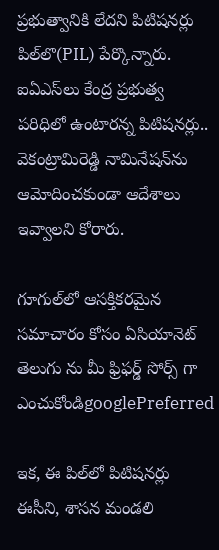ప్రభుత్వానికి లేదని పిటిషనర్లు పిల్‌లొ(PIL) పేర్కొన్నారు. ఐఏఎస్‌లు కేంద్ర ప్రభుత్వ పరిధిలో ఉంటారన్న పిటిషనర్లు.. వెకంట్రామిరెడ్డి నామినేషన్‌‌ను ఆమోదించకుండా ఆదేశాలు ఇవ్వాలని కోరారు.

గూగుల్‌లో ఆసక్తికరమైన సమాచారం కోసం ఏసియానెట్ తెలుగు ను మీ ఫ్రిఫర్డ్ సోర్స్ గా ఎంచుకోండిgooglePreferred

ఇక, ఈ పిల్‌లో పిటిషనర్లు ఈసీని, శాసన మండలి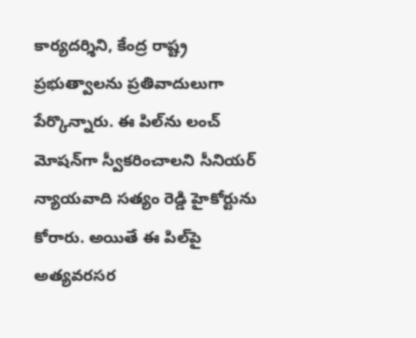కార్యదర్శిని, కేంద్ర రాష్ట్ర ప్రభుత్వాలను ప్రతివాదులుగా పేర్కొన్నారు. ఈ పిల్‌ను లంచ్ మోషన్‌‌గా స్వీకరించాలని సీనియర్ న్యాయవాది సత్యం రెడ్డి హైకోర్టును కోరారు. అయితే ఈ పిల్‌పై అత్యవరసర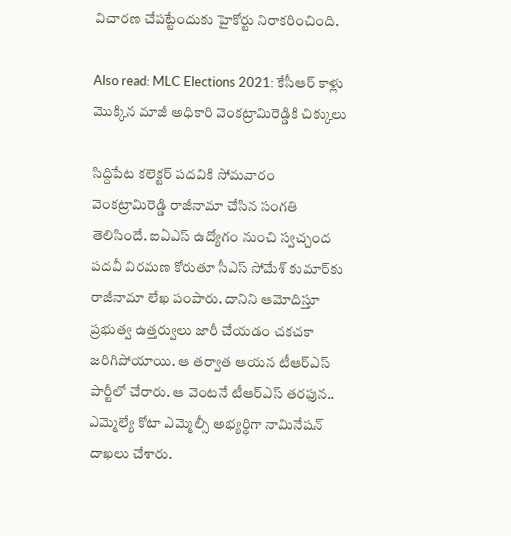విచారణ చేపట్టేందుకు హైకోర్టు నిరాకరించింది.

Also read: MLC Elections 2021: కేసీఆర్ కాళ్లు మొక్కిన మాజీ అధికారి వెంకట్రామిరెడ్డికి చిక్కులు

సిద్దిపేట కలెక్టర్ పదవికి సోమవారం వెంకట్రామిరెడ్డి రాజీనామా చేసిన సంగతి తెలిసిందే. ఐఏఎస్ ఉద్యోగం నుంచి స్వచ్చంద పదవీ విరమణ కోరుతూ సీఎస్ సోమేశ్ కుమార్‌కు రాజీనామా లేఖ పంపారు. దానిని ఆమోదిస్తూ ప్రభుత్వ ఉత్తర్వులు జారీ చేయడం చకచకా జరిగిపోయాయి. ఆ తర్వాత ఆయన టీఆర్‌ఎస్ పార్టీలో చేరారు. ఆ వెంటనే టీఆర్‌ఎస్ తరఫున.. ఎమ్మెల్యే కోటా ఎమ్మెల్సీ అభ్యర్థిగా నామినేషన్ దాఖలు చేశారు.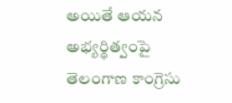అయితే ఆయన అభ్యర్థిత్వంపై తెలంగాణ కాంగ్రెసు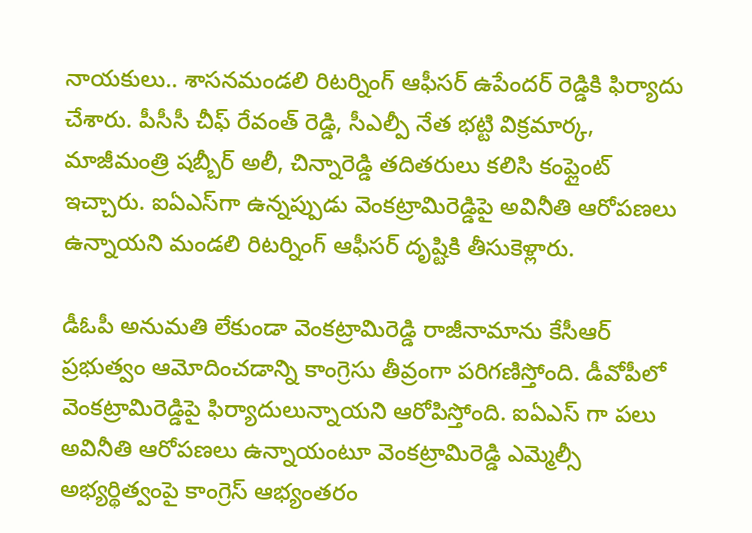నాయకులు.. శాసనమండలి రిటర్నింగ్ ఆఫీసర్ ఉపేందర్ రెడ్డికి ఫిర్యాదు చేశారు. పీసీసీ చీఫ్ రేవంత్ రెడ్డి, సీఎల్పీ నేత భట్టి విక్రమార్క, మాజీమంత్రి షబ్బీర్ అలీ, చిన్నారెడ్డి తదితరులు కలిసి కంప్లైంట్ ఇచ్చారు. ఐఏఎస్‌గా ఉన్నప్పుడు వెంకట్రామిరెడ్డిపై అవినీతి ఆరోపణలు ఉన్నాయని మండలి రిటర్నింగ్ ఆఫీసర్ దృష్టికి తీసుకెళ్లారు.

డీఓపీ అనుమతి లేకుండా వెంకట్రామిరెడ్డి రాజీనామాను కేసీఆర్ ప్రభుత్వం ఆమోదించడాన్ని కాంగ్రెసు తీవ్రంగా పరిగణిస్తోంది. డీవోపీలో వెంకట్రామిరెడ్డిపై ఫిర్యాదులున్నాయని ఆరోపిస్తోంది. ఐఏఎస్ గా పలు అవినీతి ఆరోపణలు ఉన్నాయంటూ వెంకట్రామిరెడ్డి ఎమ్మెల్సీ అభ్యర్థిత్వంపై కాంగ్రెస్ ఆభ్యంతరం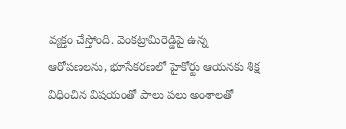వ్యక్తం చేస్తోంది. వెంకట్రామిరెడ్డిపై ఉన్న ఆరోపణలను, భూసేకరణలో హైకోర్టు ఆయనకు శిక్ష విధించిన విషయంతో పాలు పలు అంశాలతో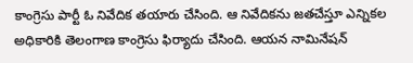కాంగ్రెసు పార్టీ ఓ నివేదిక తయారు చేసింది. ఆ నివేదికను జతచేస్తూ ఎన్నికల అధికారికి తెలంగాణ కాంగ్రెసు ఫిర్యాదు చేసింది. ఆయన నామినేషన్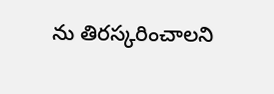ను తిరస్కరించాలని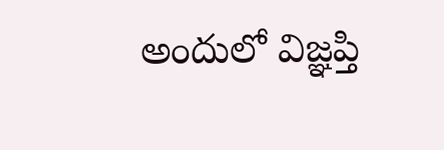అందులో విజ్ఞప్తి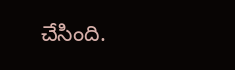చేసింది.